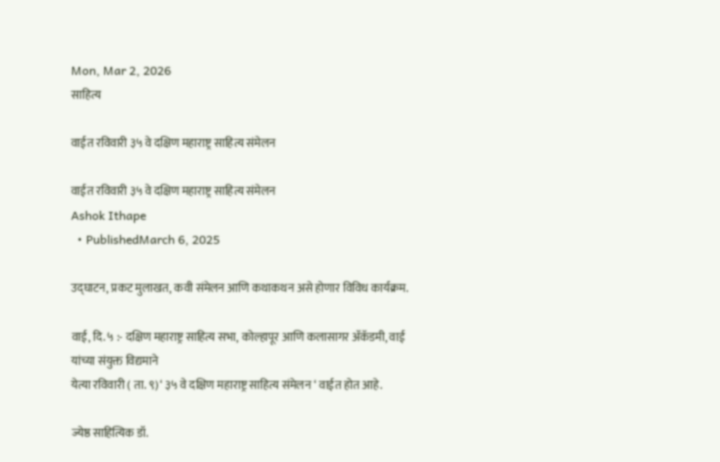Mon, Mar 2, 2026
साहित्य

वाईत रविवारी ३५ वे दक्षिण महाराष्ट्र साहित्य संमेलन

वाईत रविवारी ३५ वे दक्षिण महाराष्ट्र साहित्य संमेलन
Ashok Ithape
  • PublishedMarch 6, 2025

उद्घाटन, प्रकट मुलाखत, कवी संमेलन आणि कथाकथन असे होणार विविध कार्यक्रम.

वाई, दि. ५ :- दक्षिण महाराष्ट्र साहित्य सभा, कोल्हापूर आणि कलासागर ॲकॅडमी, वाई यांच्या संयुक्त विद्यमाने
येत्या रविवारी ( ता. ९) ‘ ३५ वे दक्षिण महाराष्ट्र साहित्य संमेलन ‘ वाईत होत आहे.

ज्येष्ठ साहित्यिक डॉ.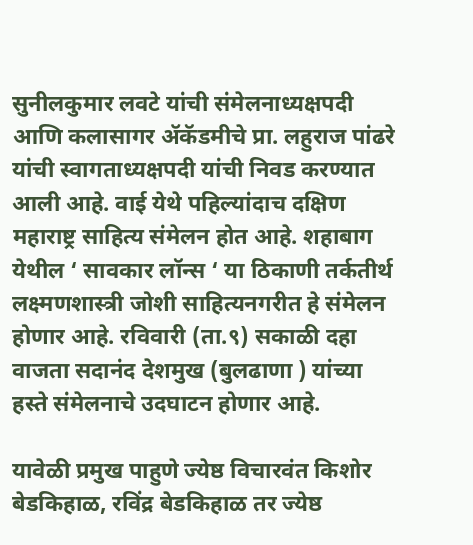सुनीलकुमार लवटे यांची संमेलनाध्यक्षपदी आणि कलासागर ॲकॅडमीचे प्रा. लहुराज पांढरे यांची स्वागताध्यक्षपदी यांची निवड करण्यात आली आहे. वाई येथे पहिल्यांदाच दक्षिण महाराष्ट्र साहित्य संमेलन होत आहे. शहाबाग येथील ‘ सावकार लॉन्स ‘ या ठिकाणी तर्कतीर्थ लक्ष्मणशास्त्री जोशी साहित्यनगरीत हे संमेलन होणार आहे. रविवारी (ता.९) सकाळी दहा वाजता सदानंद देशमुख (बुलढाणा ) यांच्या हस्ते संमेलनाचे उदघाटन होणार आहे.

यावेळी प्रमुख पाहुणे ज्येष्ठ विचारवंत किशोर बेडकिहाळ, रविंद्र बेडकिहाळ तर ज्येष्ठ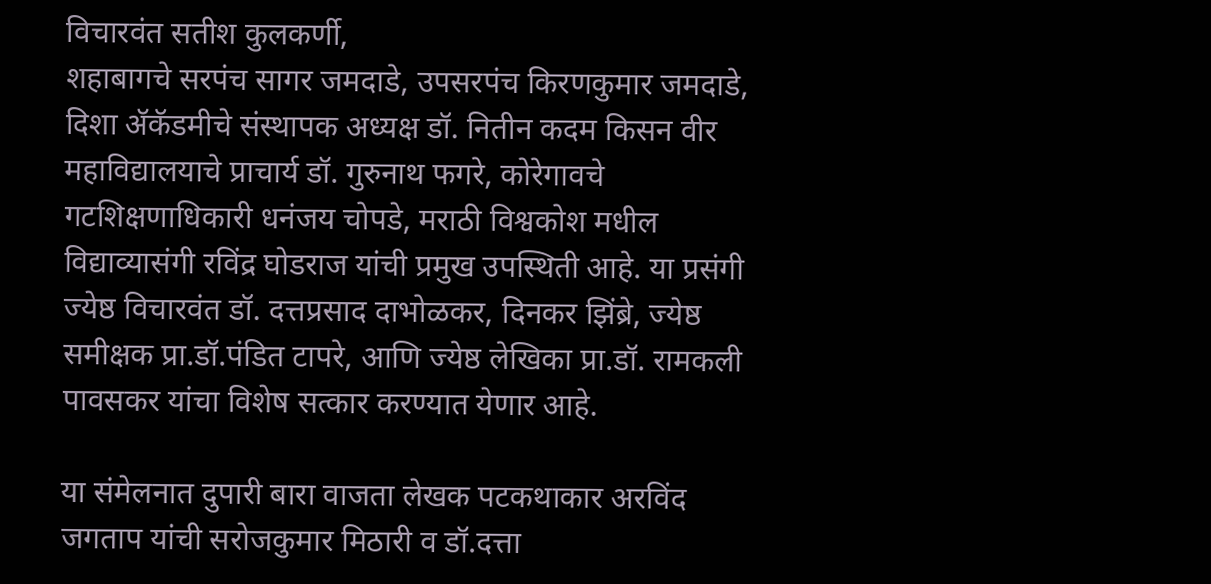विचारवंत सतीश कुलकर्णी,
शहाबागचे सरपंच सागर जमदाडे, उपसरपंच किरणकुमार जमदाडे, दिशा ॲकॅडमीचे संस्थापक अध्यक्ष डॉ. नितीन कदम किसन वीर महाविद्यालयाचे प्राचार्य डॉ. गुरुनाथ फगरे, कोरेगावचे गटशिक्षणाधिकारी धनंजय चोपडे, मराठी विश्वकोश मधील विद्याव्यासंगी रविंद्र घोडराज यांची प्रमुख उपस्थिती आहे. या प्रसंगी ज्येष्ठ विचारवंत डॉ. दत्तप्रसाद दाभोळकर, दिनकर झिंब्रे, ज्येष्ठ समीक्षक प्रा.डॉ.पंडित टापरे, आणि ज्येष्ठ लेखिका प्रा.डॉ. रामकली पावसकर यांचा विशेष सत्कार करण्यात येणार आहे.

या संमेलनात दुपारी बारा वाजता लेखक पटकथाकार अरविंद जगताप यांची सरोजकुमार मिठारी व डॉ.दत्ता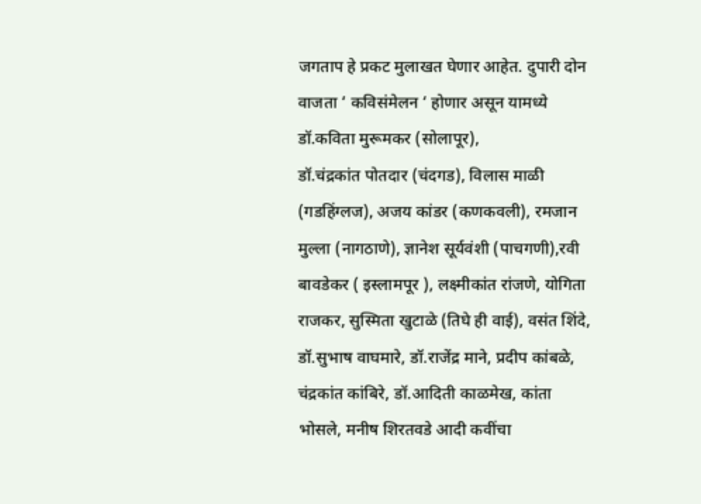जगताप हे प्रकट मुलाखत घेणार आहेत. दुपारी दोन वाजता ‘ कविसंमेलन ‘ होणार असून यामध्ये डॉ.कविता मुरूमकर (सोलापूर),
डॉ.चंद्रकांत पोतदार (चंदगड), विलास माळी (गडहिंग्लज), अजय कांडर (कणकवली), रमजान मुल्ला (नागठाणे), ज्ञानेश सूर्यवंशी (पाचगणी),रवी बावडेकर ( इस्लामपूर ), लक्ष्मीकांत रांजणे, योगिता राजकर, सुस्मिता खुटाळे (तिघे ही वाई), वसंत शिंदे, डॉ.सुभाष वाघमारे, डॉ.राजेंद्र माने, प्रदीप कांबळे, चंद्रकांत कांबिरे, डॉ.आदिती काळमेख, कांता भोसले, मनीष शिरतवडे आदी कवींचा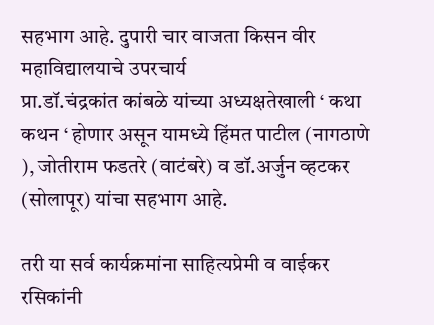सहभाग आहे. दुपारी चार वाजता किसन वीर महाविद्यालयाचे उपरचार्य
प्रा.डॉ.चंद्रकांत कांबळे यांच्या अध्यक्षतेखाली ‘ कथा कथन ‘ होणार असून यामध्ये हिंमत पाटील (नागठाणे ), जोतीराम फडतरे (वाटंबरे) व डॉ.अर्जुन व्हटकर (सोलापूर) यांचा सहभाग आहे.

तरी या सर्व कार्यक्रमांना साहित्यप्रेमी व वाईकर रसिकांनी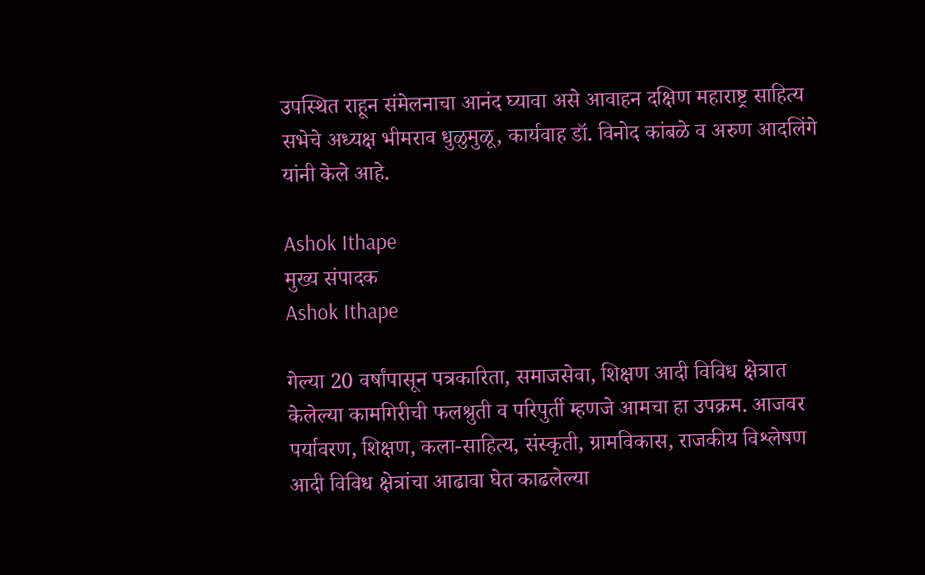उपस्थित राहून संमेलनाचा आनंद घ्यावा असे आवाहन दक्षिण महाराष्ट्र साहित्य सभेचे अध्यक्ष भीमराव धुळुमुळू, कार्यवाह डॉ. विनोद कांबळे व अरुण आदलिंगे यांनी केले आहे.

Ashok Ithape
मुख्य संपादक
Ashok Ithape

गेल्या 20 वर्षांपासून पत्रकारिता, समाजसेवा, शिक्षण आदी विविध क्षेत्रात केलेल्या कामगिरीची फलश्रुती व परिपुर्ती म्हणजे आमचा हा उपक्रम. आजवर पर्यावरण, शिक्षण, कला-साहित्य, संस्कृती, ग्रामविकास, राजकीय विश्लेषण आदी विविध क्षेत्रांचा आढावा घेत काढलेल्या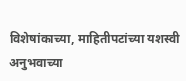विशेषांकाच्या, माहितीपटांच्या यशस्वी अनुभवाच्या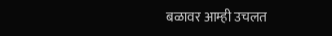बळावर आम्ही उचलत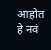आहोत हे नवं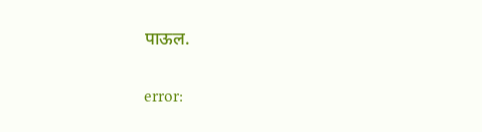पाऊल.

error: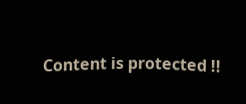Content is protected !!